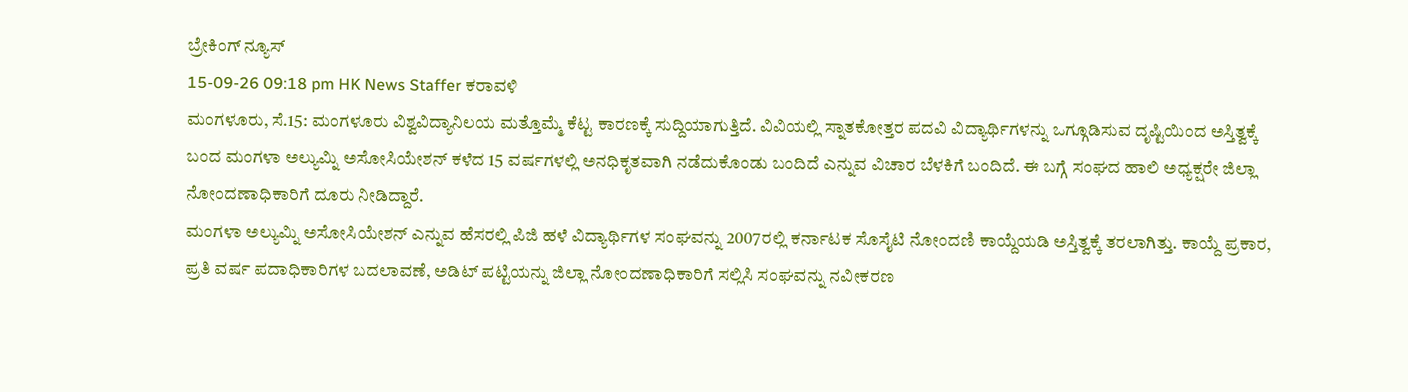ಬ್ರೇಕಿಂಗ್ ನ್ಯೂಸ್
15-09-26 09:18 pm HK News Staffer ಕರಾವಳಿ
ಮಂಗಳೂರು, ಸೆ.15: ಮಂಗಳೂರು ವಿಶ್ವವಿದ್ಯಾನಿಲಯ ಮತ್ತೊಮ್ಮೆ ಕೆಟ್ಟ ಕಾರಣಕ್ಕೆ ಸುದ್ದಿಯಾಗುತ್ತಿದೆ. ವಿವಿಯಲ್ಲಿ ಸ್ನಾತಕೋತ್ತರ ಪದವಿ ವಿದ್ಯಾರ್ಥಿಗಳನ್ನು ಒಗ್ಗೂಡಿಸುವ ದೃಷ್ಟಿಯಿಂದ ಅಸ್ತಿತ್ವಕ್ಕೆ ಬಂದ ಮಂಗಳಾ ಅಲ್ಯುಮ್ನಿ ಅಸೋಸಿಯೇಶನ್ ಕಳೆದ 15 ವರ್ಷಗಳಲ್ಲಿ ಅನಧಿಕೃತವಾಗಿ ನಡೆದುಕೊಂಡು ಬಂದಿದೆ ಎನ್ನುವ ವಿಚಾರ ಬೆಳಕಿಗೆ ಬಂದಿದೆ. ಈ ಬಗ್ಗೆ ಸಂಘದ ಹಾಲಿ ಅಧ್ಯಕ್ಷರೇ ಜಿಲ್ಲಾ ನೋಂದಣಾಧಿಕಾರಿಗೆ ದೂರು ನೀಡಿದ್ದಾರೆ.
ಮಂಗಳಾ ಅಲ್ಯುಮ್ನಿ ಅಸೋಸಿಯೇಶನ್ ಎನ್ನುವ ಹೆಸರಲ್ಲಿ ಪಿಜಿ ಹಳೆ ವಿದ್ಯಾರ್ಥಿಗಳ ಸಂಘವನ್ನು 2007ರಲ್ಲಿ ಕರ್ನಾಟಕ ಸೊಸೈಟಿ ನೋಂದಣಿ ಕಾಯ್ದೆಯಡಿ ಅಸ್ತಿತ್ವಕ್ಕೆ ತರಲಾಗಿತ್ತು. ಕಾಯ್ದೆ ಪ್ರಕಾರ, ಪ್ರತಿ ವರ್ಷ ಪದಾಧಿಕಾರಿಗಳ ಬದಲಾವಣೆ, ಅಡಿಟ್ ಪಟ್ಟಿಯನ್ನು ಜಿಲ್ಲಾ ನೋಂದಣಾಧಿಕಾರಿಗೆ ಸಲ್ಲಿಸಿ ಸಂಘವನ್ನು ನವೀಕರಣ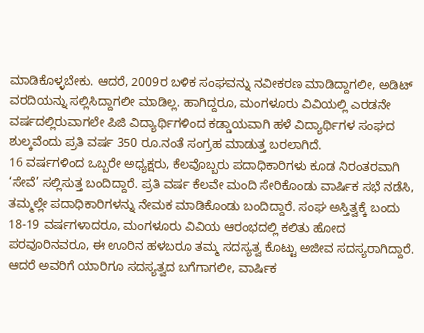ಮಾಡಿಕೊಳ್ಳಬೇಕು. ಆದರೆ, 2009ರ ಬಳಿಕ ಸಂಘವನ್ನು ನವೀಕರಣ ಮಾಡಿದ್ದಾಗಲೀ, ಅಡಿಟ್ ವರದಿಯನ್ನು ಸಲ್ಲಿಸಿದ್ದಾಗಲೀ ಮಾಡಿಲ್ಲ. ಹಾಗಿದ್ದರೂ, ಮಂಗಳೂರು ವಿವಿಯಲ್ಲಿ ಎರಡನೇ ವರ್ಷದಲ್ಲಿರುವಾಗಲೇ ಪಿಜಿ ವಿದ್ಯಾರ್ಥಿಗಳಿಂದ ಕಡ್ಡಾಯವಾಗಿ ಹಳೆ ವಿದ್ಯಾರ್ಥಿಗಳ ಸಂಘದ ಶುಲ್ಕವೆಂದು ಪ್ರತಿ ವರ್ಷ 350 ರೂ.ನಂತೆ ಸಂಗ್ರಹ ಮಾಡುತ್ತ ಬರಲಾಗಿದೆ.
16 ವರ್ಷಗಳಿಂದ ಒಬ್ಬರೇ ಅಧ್ಯಕ್ಷರು, ಕೆಲವೊಬ್ಬರು ಪದಾಧಿಕಾರಿಗಳು ಕೂಡ ನಿರಂತರವಾಗಿ ‘ಸೇವೆ’ ಸಲ್ಲಿಸುತ್ತ ಬಂದಿದ್ದಾರೆ. ಪ್ರತಿ ವರ್ಷ ಕೆಲವೇ ಮಂದಿ ಸೇರಿಕೊಂಡು ವಾರ್ಷಿಕ ಸಭೆ ನಡೆಸಿ, ತಮ್ಮಲ್ಲೇ ಪದಾಧಿಕಾರಿಗಳನ್ನು ನೇಮಕ ಮಾಡಿಕೊಂಡು ಬಂದಿದ್ದಾರೆ. ಸಂಘ ಅಸ್ತಿತ್ವಕ್ಕೆ ಬಂದು 18-19 ವರ್ಷಗಳಾದರೂ, ಮಂಗಳೂರು ವಿವಿಯ ಆರಂಭದಲ್ಲಿ ಕಲಿತು ಹೋದ ಪರವೂರಿನವರೂ, ಈ ಊರಿನ ಹಳಬರೂ ತಮ್ಮ ಸದಸ್ಯತ್ವ ಕೊಟ್ಟು ಅಜೀವ ಸದಸ್ಯರಾಗಿದ್ದಾರೆ. ಆದರೆ ಅವರಿಗೆ ಯಾರಿಗೂ ಸದಸ್ಯತ್ವದ ಬಗೆಗಾಗಲೀ, ವಾರ್ಷಿಕ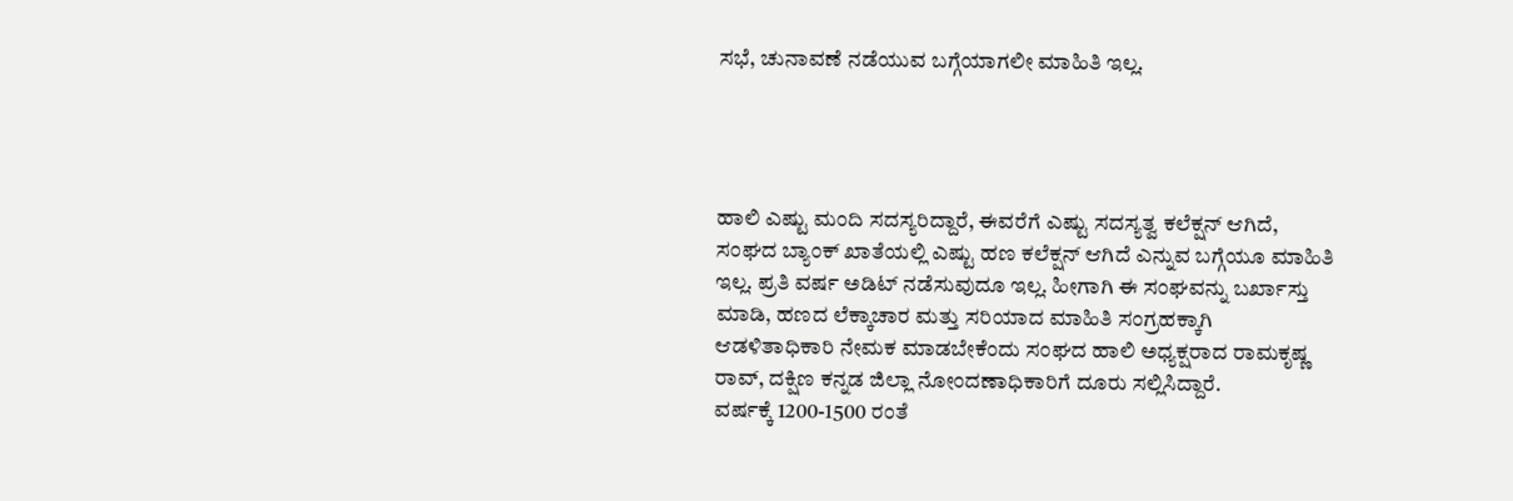ಸಭೆ, ಚುನಾವಣೆ ನಡೆಯುವ ಬಗ್ಗೆಯಾಗಲೀ ಮಾಹಿತಿ ಇಲ್ಲ.




ಹಾಲಿ ಎಷ್ಟು ಮಂದಿ ಸದಸ್ಯರಿದ್ದಾರೆ, ಈವರೆಗೆ ಎಷ್ಟು ಸದಸ್ಯತ್ವ ಕಲೆಕ್ಷನ್ ಆಗಿದೆ, ಸಂಘದ ಬ್ಯಾಂಕ್ ಖಾತೆಯಲ್ಲಿ ಎಷ್ಟು ಹಣ ಕಲೆಕ್ಷನ್ ಆಗಿದೆ ಎನ್ನುವ ಬಗ್ಗೆಯೂ ಮಾಹಿತಿ ಇಲ್ಲ. ಪ್ರತಿ ವರ್ಷ ಅಡಿಟ್ ನಡೆಸುವುದೂ ಇಲ್ಲ. ಹೀಗಾಗಿ ಈ ಸಂಘವನ್ನು ಬರ್ಖಾಸ್ತು ಮಾಡಿ, ಹಣದ ಲೆಕ್ಕಾಚಾರ ಮತ್ತು ಸರಿಯಾದ ಮಾಹಿತಿ ಸಂಗ್ರಹಕ್ಕಾಗಿ ಆಡಳಿತಾಧಿಕಾರಿ ನೇಮಕ ಮಾಡಬೇಕೆಂದು ಸಂಘದ ಹಾಲಿ ಅಧ್ಯಕ್ಷರಾದ ರಾಮಕೃಷ್ಣ ರಾವ್, ದಕ್ಷಿಣ ಕನ್ನಡ ಜಿಲ್ಲಾ ನೋಂದಣಾಧಿಕಾರಿಗೆ ದೂರು ಸಲ್ಲಿಸಿದ್ದಾರೆ.
ವರ್ಷಕ್ಕೆ 1200-1500 ರಂತೆ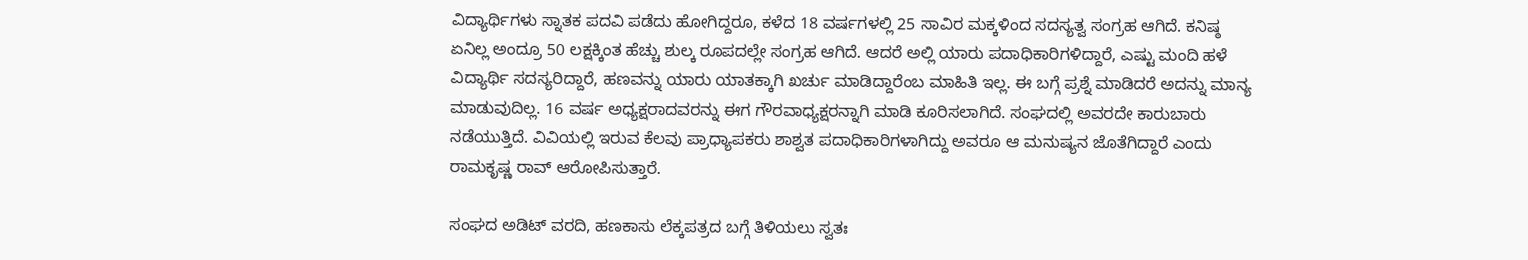ವಿದ್ಯಾರ್ಥಿಗಳು ಸ್ನಾತಕ ಪದವಿ ಪಡೆದು ಹೋಗಿದ್ದರೂ, ಕಳೆದ 18 ವರ್ಷಗಳಲ್ಲಿ 25 ಸಾವಿರ ಮಕ್ಕಳಿಂದ ಸದಸ್ಯತ್ವ ಸಂಗ್ರಹ ಆಗಿದೆ. ಕನಿಷ್ಠ ಏನಿಲ್ಲ ಅಂದ್ರೂ 50 ಲಕ್ಷಕ್ಕಿಂತ ಹೆಚ್ಚು ಶುಲ್ಕ ರೂಪದಲ್ಲೇ ಸಂಗ್ರಹ ಆಗಿದೆ. ಆದರೆ ಅಲ್ಲಿ ಯಾರು ಪದಾಧಿಕಾರಿಗಳಿದ್ದಾರೆ, ಎಷ್ಟು ಮಂದಿ ಹಳೆ ವಿದ್ಯಾರ್ಥಿ ಸದಸ್ಯರಿದ್ದಾರೆ, ಹಣವನ್ನು ಯಾರು ಯಾತಕ್ಕಾಗಿ ಖರ್ಚು ಮಾಡಿದ್ದಾರೆಂಬ ಮಾಹಿತಿ ಇಲ್ಲ. ಈ ಬಗ್ಗೆ ಪ್ರಶ್ನೆ ಮಾಡಿದರೆ ಅದನ್ನು ಮಾನ್ಯ ಮಾಡುವುದಿಲ್ಲ. 16 ವರ್ಷ ಅಧ್ಯಕ್ಷರಾದವರನ್ನು ಈಗ ಗೌರವಾಧ್ಯಕ್ಷರನ್ನಾಗಿ ಮಾಡಿ ಕೂರಿಸಲಾಗಿದೆ. ಸಂಘದಲ್ಲಿ ಅವರದೇ ಕಾರುಬಾರು ನಡೆಯುತ್ತಿದೆ. ವಿವಿಯಲ್ಲಿ ಇರುವ ಕೆಲವು ಪ್ರಾಧ್ಯಾಪಕರು ಶಾಶ್ವತ ಪದಾಧಿಕಾರಿಗಳಾಗಿದ್ದು ಅವರೂ ಆ ಮನುಷ್ಯನ ಜೊತೆಗಿದ್ದಾರೆ ಎಂದು ರಾಮಕೃಷ್ಣ ರಾವ್ ಆರೋಪಿಸುತ್ತಾರೆ.

ಸಂಘದ ಅಡಿಟ್ ವರದಿ, ಹಣಕಾಸು ಲೆಕ್ಕಪತ್ರದ ಬಗ್ಗೆ ತಿಳಿಯಲು ಸ್ವತಃ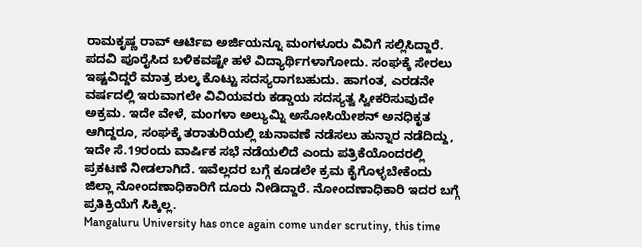ರಾಮಕೃಷ್ಣ ರಾವ್ ಆರ್ಟಿಐ ಅರ್ಜಿಯನ್ನೂ ಮಂಗಳೂರು ವಿವಿಗೆ ಸಲ್ಲಿಸಿದ್ದಾರೆ. ಪದವಿ ಪೂರೈಸಿದ ಬಳಿಕವಷ್ಟೇ ಹಳೆ ವಿದ್ಯಾರ್ಥಿಗಳಾಗೋದು. ಸಂಘಕ್ಕೆ ಸೇರಲು ಇಷ್ಟವಿದ್ದರೆ ಮಾತ್ರ ಶುಲ್ಕ ಕೊಟ್ಟು ಸದಸ್ಯರಾಗಬಹುದು. ಹಾಗಂತ, ಎರಡನೇ ವರ್ಷದಲ್ಲಿ ಇರುವಾಗಲೇ ವಿವಿಯವರು ಕಡ್ಡಾಯ ಸದಸ್ಯತ್ವ ಸ್ವೀಕರಿಸುವುದೇ ಅಕ್ರಮ. ಇದೇ ವೇಳೆ, ಮಂಗಳಾ ಅಲ್ಯುಮ್ನಿ ಅಸೋಸಿಯೇಶನ್ ಅನಧಿಕೃತ ಆಗಿದ್ದರೂ, ಸಂಘಕ್ಕೆ ತರಾತುರಿಯಲ್ಲಿ ಚುನಾವಣೆ ನಡೆಸಲು ಹುನ್ನಾರ ನಡೆದಿದ್ದು, ಇದೇ ಸೆ.19ರಂದು ವಾರ್ಷಿಕ ಸಭೆ ನಡೆಯಲಿದೆ ಎಂದು ಪತ್ರಿಕೆಯೊಂದರಲ್ಲಿ ಪ್ರಕಟಣೆ ನೀಡಲಾಗಿದೆ. ಇವೆಲ್ಲದರ ಬಗ್ಗೆ ಕೂಡಲೇ ಕ್ರಮ ಕೈಗೊಳ್ಳಬೇಕೆಂದು ಜಿಲ್ಲಾ ನೋಂದಣಾಧಿಕಾರಿಗೆ ದೂರು ನೀಡಿದ್ದಾರೆ. ನೋಂದಣಾಧಿಕಾರಿ ಇದರ ಬಗ್ಗೆ ಪ್ರತಿಕ್ರಿಯೆಗೆ ಸಿಕ್ಕಿಲ್ಲ.
Mangaluru University has once again come under scrutiny, this time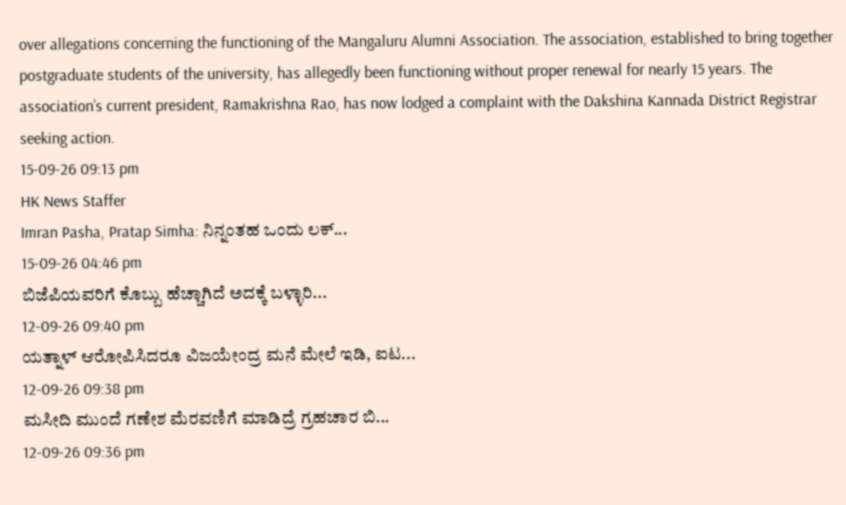over allegations concerning the functioning of the Mangaluru Alumni Association. The association, established to bring together postgraduate students of the university, has allegedly been functioning without proper renewal for nearly 15 years. The association’s current president, Ramakrishna Rao, has now lodged a complaint with the Dakshina Kannada District Registrar seeking action.
15-09-26 09:13 pm
HK News Staffer
Imran Pasha, Pratap Simha: ನಿನ್ನಂತಹ ಒಂದು ಲಕ್...
15-09-26 04:46 pm
ಬಿಜೆಪಿಯವರಿಗೆ ಕೊಬ್ಬು ಹೆಚ್ಚಾಗಿದೆ ಅದಕ್ಕೆ ಬಳ್ಳಾರಿ...
12-09-26 09:40 pm
ಯತ್ನಾಳ್ ಆರೋಪಿಸಿದರೂ ವಿಜಯೇಂದ್ರ ಮನೆ ಮೇಲೆ ಇಡಿ, ಐಟ...
12-09-26 09:38 pm
ಮಸೀದಿ ಮುಂದೆ ಗಣೇಶ ಮೆರವಣಿಗೆ ಮಾಡಿದ್ರೆ ಗ್ರಹಚಾರ ಬಿ...
12-09-26 09:36 pm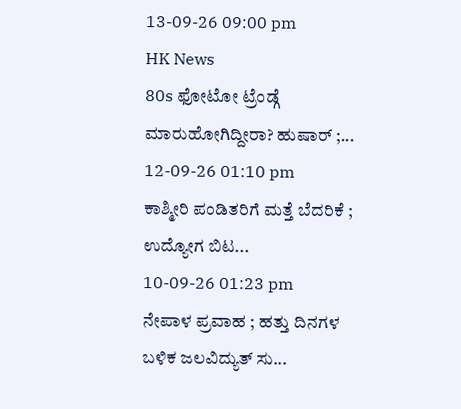13-09-26 09:00 pm
HK News
80s ಫೋಟೋ ಟ್ರೆಂಡ್ಗೆ ಮಾರುಹೋಗಿದ್ದೀರಾ? ಹುಷಾರ್ ;...
12-09-26 01:10 pm
ಕಾಶ್ಮೀರಿ ಪಂಡಿತರಿಗೆ ಮತ್ತೆ ಬೆದರಿಕೆ ; ಉದ್ಯೋಗ ಬಿಟ...
10-09-26 01:23 pm
ನೇಪಾಳ ಪ್ರವಾಹ ; ಹತ್ತು ದಿನಗಳ ಬಳಿಕ ಜಲವಿದ್ಯುತ್ ಸು...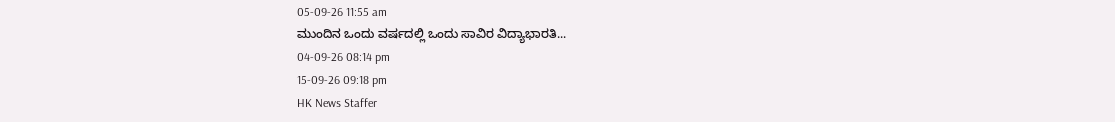05-09-26 11:55 am
ಮುಂದಿನ ಒಂದು ವರ್ಷದಲ್ಲಿ ಒಂದು ಸಾವಿರ ವಿದ್ಯಾಭಾರತಿ...
04-09-26 08:14 pm
15-09-26 09:18 pm
HK News Staffer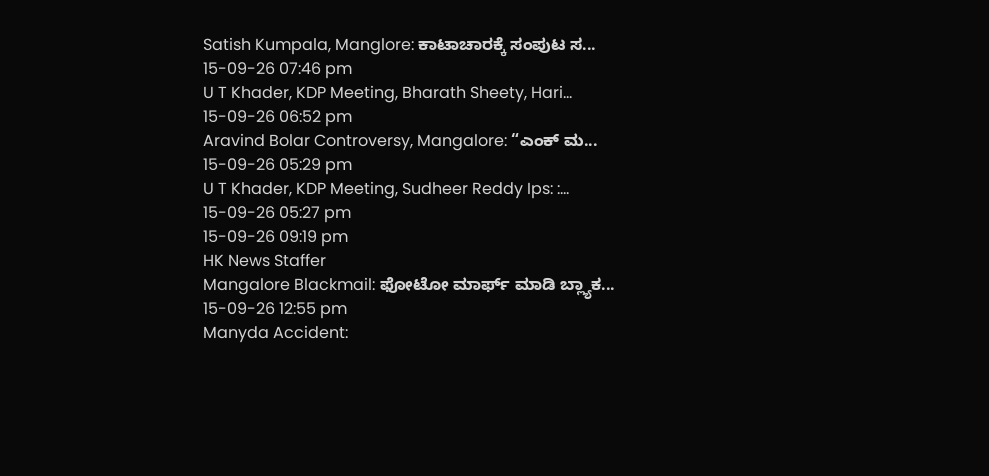Satish Kumpala, Manglore: ಕಾಟಾಚಾರಕ್ಕೆ ಸಂಪುಟ ಸ...
15-09-26 07:46 pm
U T Khader, KDP Meeting, Bharath Sheety, Hari...
15-09-26 06:52 pm
Aravind Bolar Controversy, Mangalore: “ಎಂಕ್ ಮ...
15-09-26 05:29 pm
U T Khader, KDP Meeting, Sudheer Reddy Ips: :...
15-09-26 05:27 pm
15-09-26 09:19 pm
HK News Staffer
Mangalore Blackmail: ಫೋಟೋ ಮಾರ್ಫ್ ಮಾಡಿ ಬ್ಲ್ಯಾಕ...
15-09-26 12:55 pm
Manyda Accident: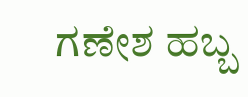ಗಣೇಶ ಹಬ್ಬ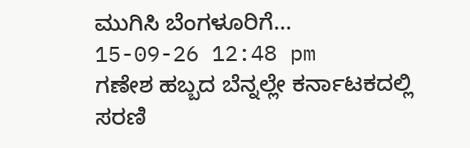ಮುಗಿಸಿ ಬೆಂಗಳೂರಿಗೆ...
15-09-26 12:48 pm
ಗಣೇಶ ಹಬ್ಬದ ಬೆನ್ನಲ್ಲೇ ಕರ್ನಾಟಕದಲ್ಲಿ ಸರಣಿ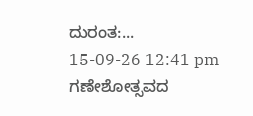ದುರಂತ:...
15-09-26 12:41 pm
ಗಣೇಶೋತ್ಸವದ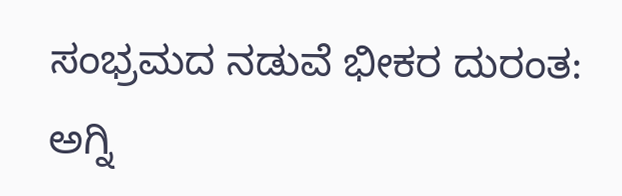ಸಂಭ್ರಮದ ನಡುವೆ ಭೀಕರ ದುರಂತ: ಅಗ್ನಿ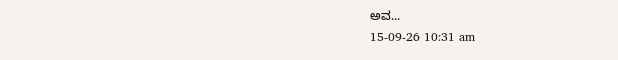ಅವ...
15-09-26 10:31 am